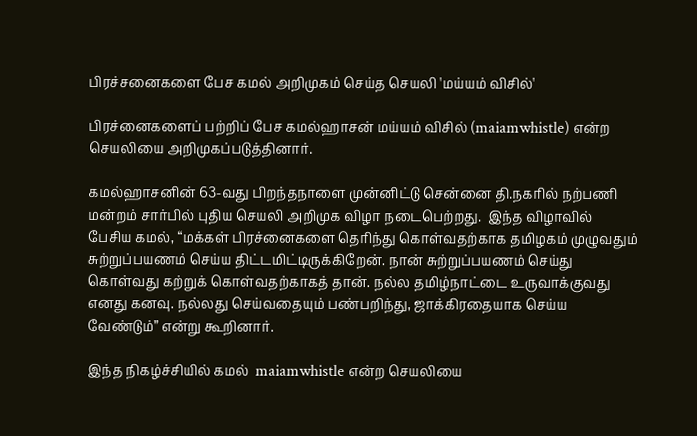பிரச்சனைகளை பேச கமல் அறிமுகம் செய்த செயலி 'மய்யம் விசில்'

பிரச்னைகளைப் பற்றிப் பேச கமல்ஹாசன் மய்யம் விசில் (maiamwhistle) என்ற செயலியை அறிமுகப்படுத்தினார்.

கமல்ஹாசனின் 63-வது பிறந்தநாளை முன்னிட்டு சென்னை தி.நகரில் நற்பணி மன்றம் சார்பில் புதிய செயலி அறிமுக விழா நடைபெற்றது.  இந்த விழாவில் பேசிய கமல், “மக்கள் பிரச்னைகளை தெரிந்து கொள்வதற்காக தமிழகம் முழுவதும் சுற்றுப்பயணம் செய்ய திட்டமிட்டிருக்கிறேன். நான் சுற்றுப்பயணம் செய்து கொள்வது கற்றுக் கொள்வதற்காகத் தான். நல்ல தமிழ்நாட்டை உருவாக்குவது எனது கனவு. நல்லது செய்வதையும் பண்பறிந்து, ஜாக்கிரதையாக செய்ய வேண்டும்” என்று கூறினார்.

இந்த நிகழ்ச்சியில் கமல்  maiamwhistle என்ற செயலியை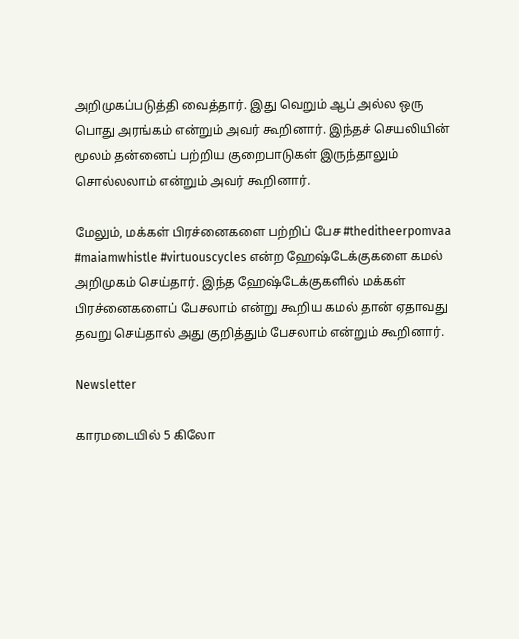அறிமுகப்படுத்தி வைத்தார். இது வெறும் ஆப் அல்ல ஒரு பொது அரங்கம் என்றும் அவர் கூறினார். இந்தச் செயலியின் மூலம் தன்னைப் பற்றிய குறைபாடுகள் இருந்தாலும் சொல்லலாம் என்றும் அவர் கூறினார்.

மேலும், மக்கள் பிரச்னைகளை பற்றிப் பேச #theditheerpomvaa #maiamwhistle #virtuouscycles என்ற ஹேஷ்டேக்குகளை கமல் அறிமுகம் செய்தார். இந்த ஹேஷ்டேக்குகளில் மக்கள் பிரச்னைகளைப் பேசலாம் என்று கூறிய கமல் தான் ஏதாவது தவறு செய்தால் அது குறித்தும் பேசலாம் என்றும் கூறினார்.

Newsletter

காரமடையில் 5 கிலோ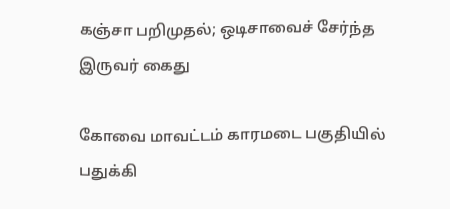கஞ்சா பறிமுதல்; ஒடிசாவைச் சேர்ந்த இருவர் கைது

கோவை மாவட்டம் காரமடை பகுதியில் பதுக்கி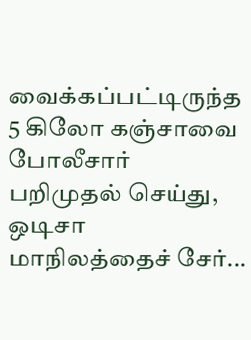வைக்கப்பட்டிருந்த 5 கிலோ கஞ்சாவை போலீசார் பறிமுதல் செய்து, ஒடிசா மாநிலத்தைச் சேர்...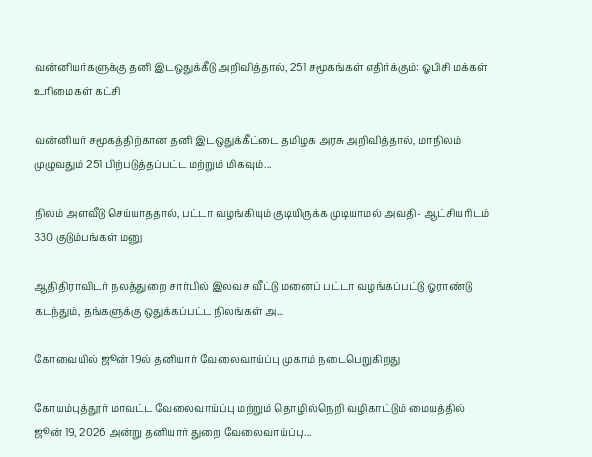வன்னியர்களுக்கு தனி இடஒதுக்கீடு அறிவித்தால், 251 சமூகங்கள் எதிர்க்கும்: ஓபிசி மக்கள் உரிமைகள் கட்சி

வன்னியர் சமூகத்திற்கான தனி இடஒதுக்கீட்டை தமிழக அரசு அறிவித்தால், மாநிலம் முழுவதும் 251 பிற்படுத்தப்பட்ட மற்றும் மிகவும்...

நிலம் அளவீடு செய்யாததால், பட்டா வழங்கியும் குடியிருக்க முடியாமல் அவதி- ஆட்சியரிடம் 330 குடும்பங்கள் மனு

ஆதிதிராவிடர் நலத்துறை சார்பில் இலவச வீட்டு மனைப் பட்டா வழங்கப்பட்டு ஓராண்டு கடந்தும், தங்களுக்கு ஒதுக்கப்பட்ட நிலங்கள் அ...

கோவையில் ஜூன் 19ல் தனியார் வேலைவாய்ப்பு முகாம் நடைபெறுகிறது

கோயம்புத்தூர் மாவட்ட வேலைவாய்ப்பு மற்றும் தொழில்நெறி வழிகாட்டும் மையத்தில் ஜூன் 19, 2026 அன்று தனியார் துறை வேலைவாய்ப்பு...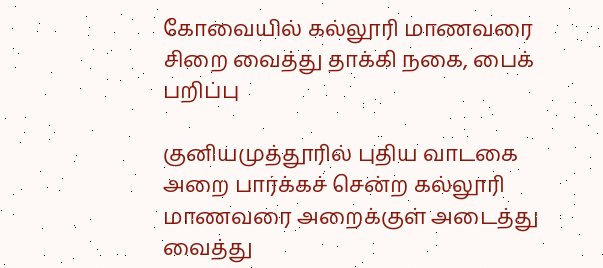கோவையில் கல்லூரி மாணவரை சிறை வைத்து தாக்கி நகை, பைக் பறிப்பு

குனியமுத்தூரில் புதிய வாடகை அறை பார்க்கச் சென்ற கல்லூரி மாணவரை அறைக்குள் அடைத்து வைத்து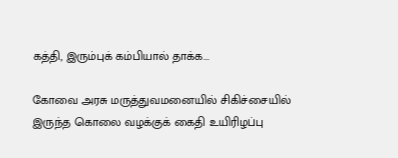கத்தி, இரும்புக் கம்பியால் தாக்க...

கோவை அரசு மருத்துவமனையில் சிகிச்சையில் இருந்த கொலை வழக்குக் கைதி உயிரிழப்பு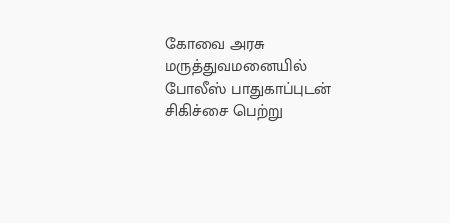கோவை அரசு மருத்துவமனையில் போலீஸ் பாதுகாப்புடன் சிகிச்சை பெற்று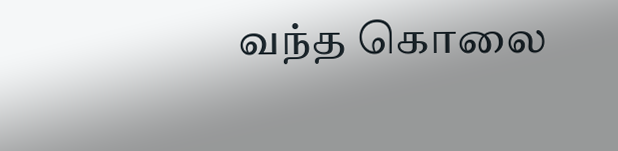வந்த கொலை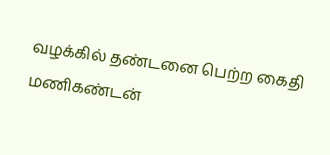வழக்கில் தண்டனை பெற்ற கைதி மணிகண்டன்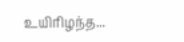உயிரிழந்த...